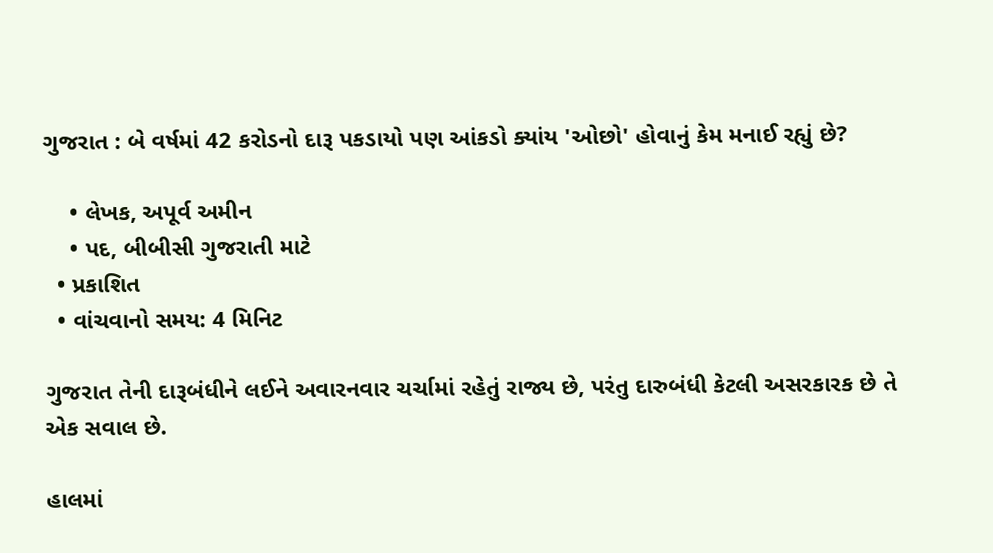ગુજરાત : બે વર્ષમાં 42 કરોડનો દારૂ પકડાયો પણ આંકડો ક્યાંય 'ઓછો' હોવાનું કેમ મનાઈ રહ્યું છે?

    • લેખક, અપૂર્વ અમીન
    • પદ, બીબીસી ગુજરાતી માટે
  • પ્રકાશિત
  • વાંચવાનો સમય: 4 મિનિટ

ગુજરાત તેની દારૂબંધીને લઈને અવારનવાર ચર્ચામાં રહેતું રાજ્ય છે, પરંતુ દારુબંધી કેટલી અસરકારક છે તે એક સવાલ છે.

હાલમાં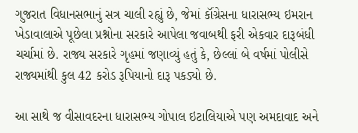ગુજરાત વિધાનસભાનું સત્ર ચાલી રહ્યું છે, જેમાં કૉંગ્રેસના ધારાસભ્ય ઇમરાન ખેડાવાલાએ પૂછેલા પ્રશ્નોના સરકારે આપેલા જવાબથી ફરી એકવાર દારૂબંધી ચર્ચામાં છે. રાજ્ય સરકારે ગૃહમાં જણાવ્યું હતું કે, છેલ્લાં બે વર્ષમાં પોલીસે રાજ્યમાંથી કુલ 42 કરોડ રૂપિયાનો દારૂ પકડ્યો છે.

આ સાથે જ વીસાવદરના ધારાસભ્ય ગોપાલ ઇટાલિયાએ પણ અમદાવાદ અને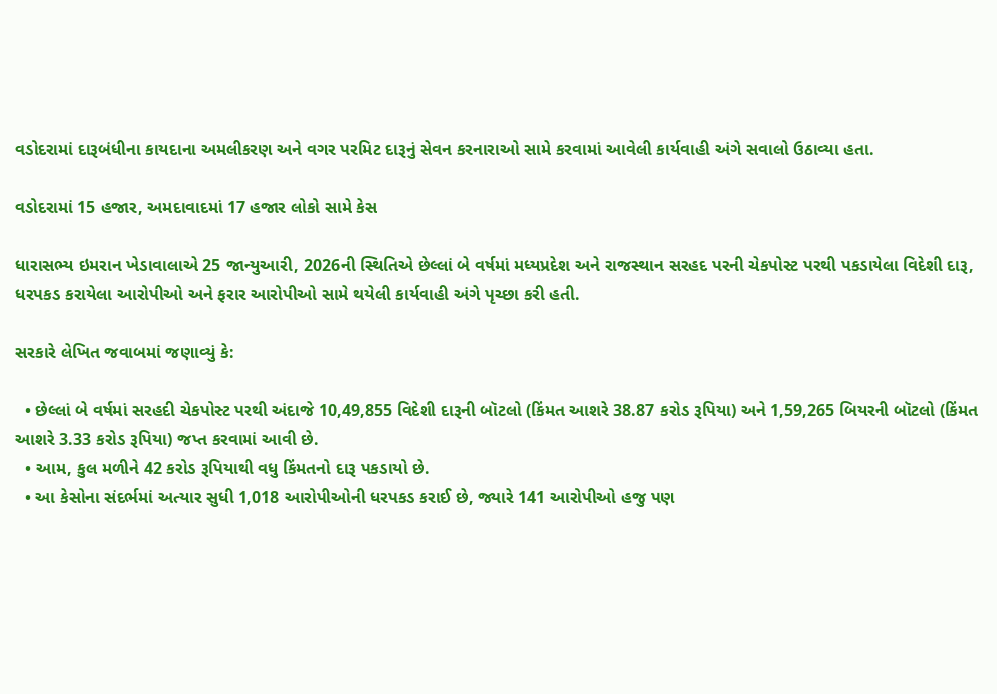વડોદરામાં દારૂબંધીના કાયદાના અમલીકરણ અને વગર પરમિટ દારૂનું સેવન કરનારાઓ સામે કરવામાં આવેલી કાર્યવાહી અંગે સવાલો ઉઠાવ્યા હતા.

વડોદરામાં 15 હજાર, અમદાવાદમાં 17 હજાર લોકો સામે કેસ

ધારાસભ્ય ઇમરાન ખેડાવાલાએ 25 જાન્યુઆરી, 2026ની સ્થિતિએ છેલ્લાં બે વર્ષમાં મધ્યપ્રદેશ અને રાજસ્થાન સરહદ પરની ચેકપોસ્ટ પરથી પકડાયેલા વિદેશી દારૂ, ધરપકડ કરાયેલા આરોપીઓ અને ફરાર આરોપીઓ સામે થયેલી કાર્યવાહી અંગે પૃચ્છા કરી હતી.

સરકારે લેખિત જવાબમાં જણાવ્યું કે:

  • છેલ્લાં બે વર્ષમાં સરહદી ચેકપોસ્ટ પરથી અંદાજે 10,49,855 વિદેશી દારૂની બૉટલો (કિંમત આશરે 38.87 કરોડ રૂપિયા) અને 1,59,265 બિયરની બૉટલો (કિંમત આશરે 3.33 કરોડ રૂપિયા) જપ્ત કરવામાં આવી છે.
  • આમ, કુલ મળીને 42 કરોડ રૂપિયાથી વધુ કિંમતનો દારૂ પકડાયો છે.
  • આ કેસોના સંદર્ભમાં અત્યાર સુધી 1,018 આરોપીઓની ધરપકડ કરાઈ છે, જ્યારે 141 આરોપીઓ હજુ પણ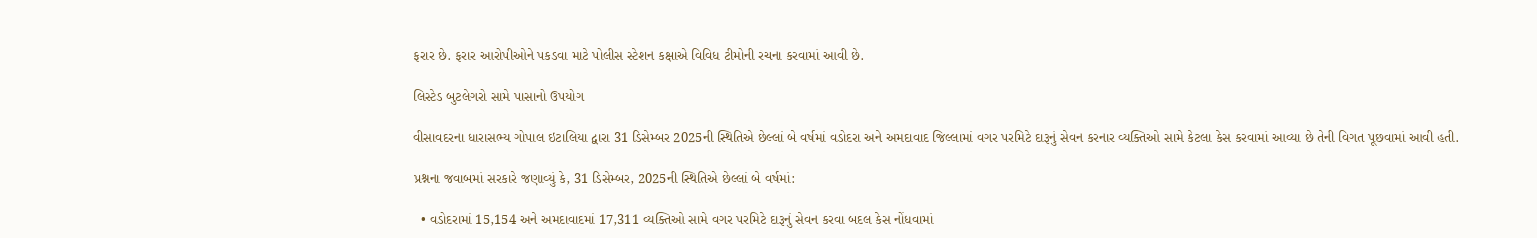ફરાર છે. ફરાર આરોપીઓને પકડવા માટે પોલીસ સ્ટેશન કક્ષાએ વિવિધ ટીમોની રચના કરવામાં આવી છે.

લિસ્ટેડ બુટલેગરો સામે પાસાનો ઉપયોગ

વીસાવદરના ધારાસભ્ય ગોપાલ ઇટાલિયા દ્વારા 31 ડિસેમ્બર 2025ની સ્થિતિએ છેલ્લાં બે વર્ષમાં વડોદરા અને અમદાવાદ જિલ્લામાં વગર પરમિટે દારૂનું સેવન કરનાર વ્યક્તિઓ સામે કેટલા કેસ કરવામાં આવ્યા છે તેની વિગત પૂછવામાં આવી હતી.

પ્રશ્નના જવાબમાં સરકારે જણાવ્યું કે, 31 ડિસેમ્બર, 2025ની સ્થિતિએ છેલ્લાં બે વર્ષમાં:

  • વડોદરામાં 15,154 અને અમદાવાદમાં 17,311 વ્યક્તિઓ સામે વગર પરમિટે દારૂનું સેવન કરવા બદલ કેસ નોંધવામાં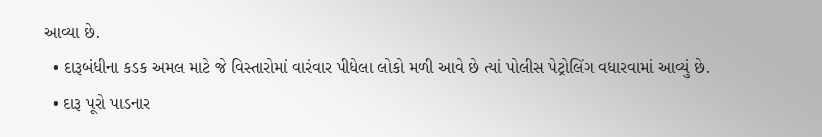આવ્યા છે.
  • દારૂબંધીના કડક અમલ માટે જે વિસ્તારોમાં વારંવાર પીધેલા લોકો મળી આવે છે ત્યાં પોલીસ પેટ્રોલિંગ વધારવામાં આવ્યું છે.
  • દારૂ પૂરો પાડનાર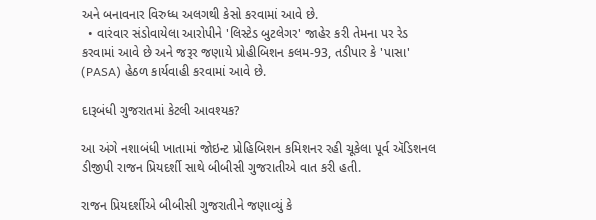અને બનાવનાર વિરુધ્ધ અલગથી કેસો કરવામાં આવે છે.
  • વારંવાર સંડોવાયેલા આરોપીને 'લિસ્ટેડ બુટલેગર' જાહેર કરી તેમના પર રેડ કરવામાં આવે છે અને જરૂર જણાયે પ્રોહીબિશન કલમ-93, તડીપાર કે 'પાસા' (PASA) હેઠળ કાર્યવાહી કરવામાં આવે છે.

દારૂબંધી ગુજરાતમાં કેટલી આવશ્યક?

આ અંગે નશાબંધી ખાતામાં જોઇન્ટ પ્રોહિબિશન કમિશનર રહી ચૂકેલા પૂર્વ ઍડિશનલ ડીજીપી રાજન પ્રિયદર્શી સાથે બીબીસી ગુજરાતીએ વાત કરી હતી.

રાજન પ્રિયદર્શીએ બીબીસી ગુજરાતીને જણાવ્યું કે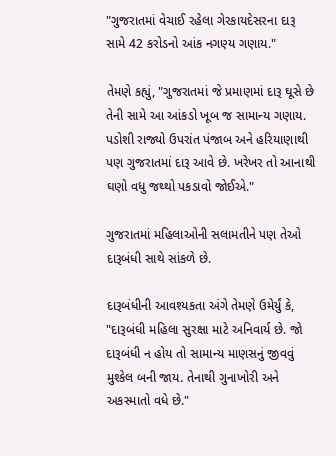"ગુજરાતમાં વેચાઈ રહેલા ગેરકાયદેસરના દારૂ સામે 42 કરોડનો આંક નગણ્ય ગણાય."

તેમણે કહ્યું, "ગુજરાતમાં જે પ્રમાણમાં દારૂ ઘૂસે છે તેની સામે આ આંકડો ખૂબ જ સામાન્ય ગણાય. પડોશી રાજ્યો ઉપરાંત પંજાબ અને હરિયાણાથી પણ ગુજરાતમાં દારૂ આવે છે. ખરેખર તો આનાથી ઘણો વધુ જથ્થો પકડાવો જોઈએ."

ગુજરાતમાં મહિલાઓની સલામતીને પણ તેઓ દારૂબંધી સાથે સાંકળે છે.

દારૂબંધીની આવશ્યકતા અંગે તેમણે ઉમેર્યું કે, "દારૂબંધી મહિલા સુરક્ષા માટે અનિવાર્ય છે. જો દારૂબંધી ન હોય તો સામાન્ય માણસનું જીવવું મુશ્કેલ બની જાય. તેનાથી ગુનાખોરી અને અકસ્માતો વધે છે."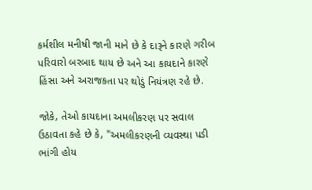કર્મશીલ મનીષી જાની માને છે કે દારૂને કારણે ગરીબ પરિવારો બરબાદ થાય છે અને આ કાયદાને કારણે હિંસા અને અરાજકતા પર થોડું નિયંત્રણ રહે છે.

જોકે, તેઓ કાયદાના અમલીકરણ પર સવાલ ઉઠાવતા કહે છે કે, "અમલીકરણની વ્યવસ્થા પડી ભાંગી હોય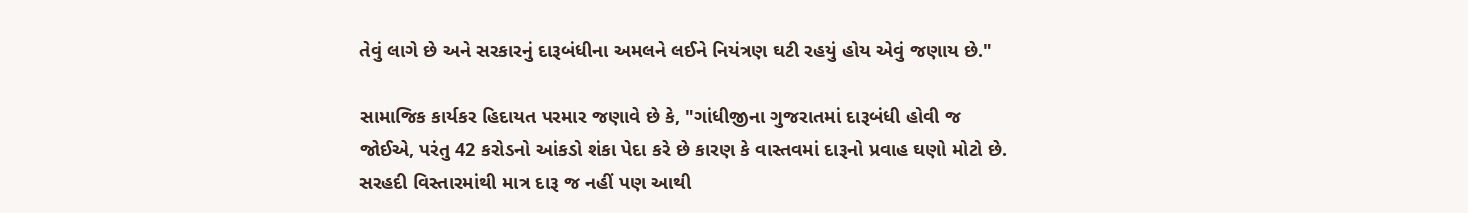તેવું લાગે છે અને સરકારનું દારૂબંધીના અમલને લઈને નિયંત્રણ ઘટી રહયું હોય એવું જણાય છે."

સામાજિક કાર્યકર હિદાયત પરમાર જણાવે છે કે, "ગાંધીજીના ગુજરાતમાં દારૂબંધી હોવી જ જોઈએ, પરંતુ 42 કરોડનો આંકડો શંકા પેદા કરે છે કારણ કે વાસ્તવમાં દારૂનો પ્રવાહ ઘણો મોટો છે. સરહદી વિસ્તારમાંથી માત્ર દારૂ જ નહીં પણ આથી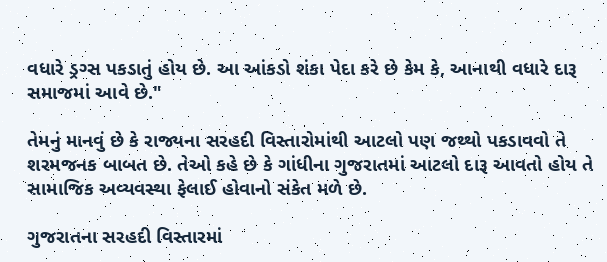વધારે ડ્રગ્સ પકડાતું હોય છે. આ આંકડો શંકા પેદા કરે છે કેમ કે, આનાથી વધારે દારૂ સમાજમાં આવે છે."

તેમનું માનવું છે કે રાજ્યના સરહદી વિસ્તારોમાંથી આટલો પણ જથ્થો પકડાવવો તે શરમજનક બાબત છે. તેઓ કહે છે કે ગાંધીના ગુજરાતમાં આટલો દારૂ આવતો હોય તે સામાજિક અવ્યવસ્થા ફેલાઈ હોવાનો સંકેત મળે છે.

ગુજરાતના સરહદી વિસ્તારમાં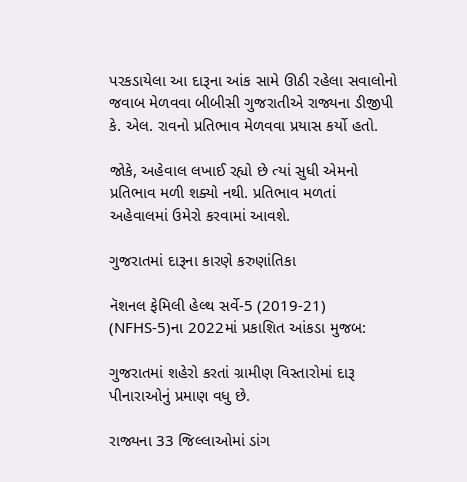પરકડાયેલા આ દારૂના આંક સામે ઊઠી રહેલા સવાલોનો જવાબ મેળવવા બીબીસી ગુજરાતીએ રાજ્યના ડીજીપી કે. એલ. રાવનો પ્રતિભાવ મેળવવા પ્રયાસ કર્યો હતો.

જોકે, અહેવાલ લખાઈ રહ્યો છે ત્યાં સુધી એમનો પ્રતિભાવ મળી શક્યો નથી. પ્રતિભાવ મળતાં અહેવાલમાં ઉમેરો કરવામાં આવશે.

ગુજરાતમાં દારૂના કારણે કરુણાંતિકા

નૅશનલ ફેમિલી હેલ્થ સર્વે-5 (2019-21) (NFHS-5)ના 2022માં પ્રકાશિત આંકડા મુજબ:

ગુજરાતમાં શહેરો કરતાં ગ્રામીણ વિસ્તારોમાં દારૂ પીનારાઓનું પ્રમાણ વધુ છે.

રાજ્યના 33 જિલ્લાઓમાં ડાંગ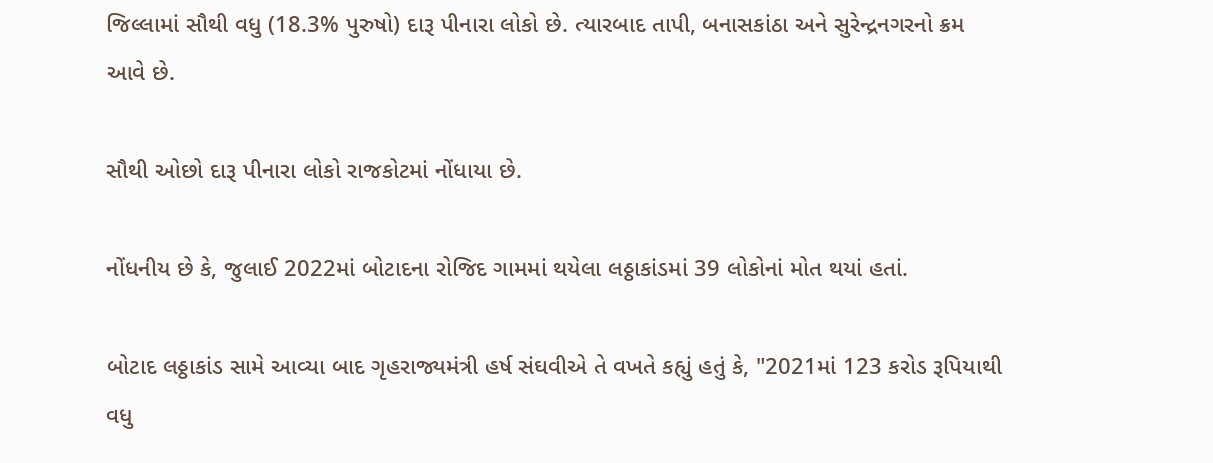જિલ્લામાં સૌથી વધુ (18.3% પુરુષો) દારૂ પીનારા લોકો છે. ત્યારબાદ તાપી, બનાસકાંઠા અને સુરેન્દ્રનગરનો ક્રમ આવે છે.

સૌથી ઓછો દારૂ પીનારા લોકો રાજકોટમાં નોંધાયા છે.

નોંધનીય છે કે, જુલાઈ 2022માં બોટાદના રોજિદ ગામમાં થયેલા લઠ્ઠાકાંડમાં 39 લોકોનાં મોત થયાં હતાં.

બોટાદ લઠ્ઠાકાંડ સામે આવ્યા બાદ ગૃહરાજ્યમંત્રી હર્ષ સંઘવીએ તે વખતે કહ્યું હતું કે, "2021માં 123 કરોડ રૂપિયાથી વધુ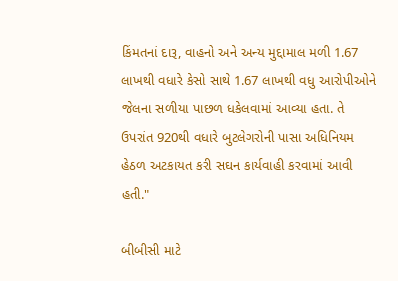કિંમતનાં દારૂ, વાહનો અને અન્ય મુદ્દામાલ મળી 1.67 લાખથી વધારે કેસો સાથે 1.67 લાખથી વધુ આરોપીઓને જેલના સળીયા પાછળ ધકેલવામાં આવ્યા હતા. તે ઉપરાંત 920થી વધારે બુટલેગરોની પાસા અધિનિયમ હેઠળ અટકાયત કરી સઘન કાર્યવાહી કરવામાં આવી હતી."

બીબીસી માટે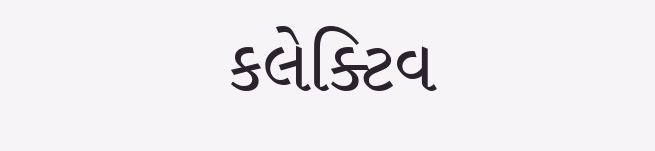કલેક્ટિવ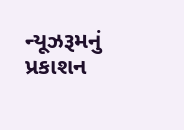ન્યૂઝરૂમનું પ્રકાશન